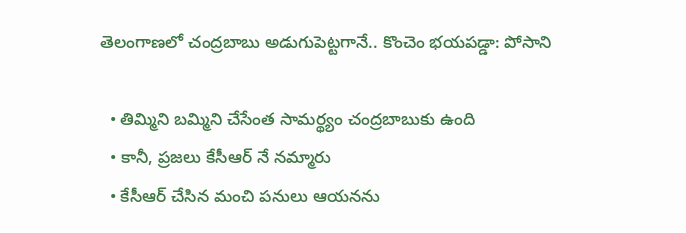తెలంగాణలో చంద్రబాబు అడుగుపెట్టగానే.. కొంచెం భయపడ్డా: పోసాని

  • తిమ్మిని బమ్మిని చేసేంత సామర్థ్యం చంద్రబాబుకు ఉంది
  • కానీ, ప్రజలు కేసీఆర్ నే నమ్మారు
  • కేసీఆర్ చేసిన మంచి పనులు ఆయనను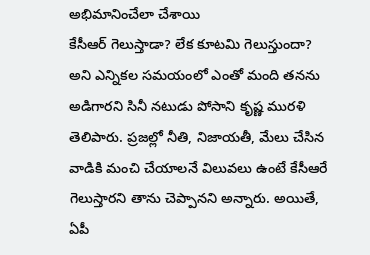అభిమానించేలా చేశాయి
కేసీఆర్ గెలుస్తాడా? లేక కూటమి గెలుస్తుందా? అని ఎన్నికల సమయంలో ఎంతో మంది తనను అడిగారని సినీ నటుడు పోసాని కృష్ణ మురళి తెలిపారు. ప్రజల్లో నీతి, నిజాయతీ, మేలు చేసిన వాడికి మంచి చేయాలనే విలువలు ఉంటే కేసీఆరే గెలుస్తారని తాను చెప్పానని అన్నారు. అయితే, ఏపీ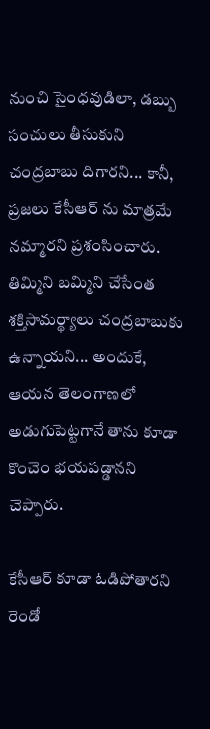నుంచి సైంధవుడిలా, డబ్బు సంచులు తీసుకుని చంద్రబాబు దిగారని... కానీ, ప్రజలు కేసీఆర్ ను మాత్రమే నమ్మారని ప్రశంసించారు. తిమ్మిని బమ్మిని చేసేంత శక్తిసామర్థ్యాలు చంద్రబాబుకు ఉన్నాయని... అందుకే, ఆయన తెలంగాణలో అడుగుపెట్టగానే తాను కూడా కొంచెం భయపడ్డానని చెప్పారు.

కేసీఆర్ కూడా ఓడిపోతారని రెండో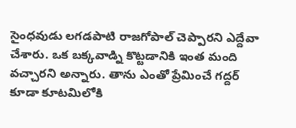సైంధవుడు లగడపాటి రాజగోపాల్ చెప్పారని ఎద్దేవా చేశారు. ఒక బక్కవాడ్ని కొట్టడానికి ఇంత మంది వచ్చారని అన్నారు. తాను ఎంతో ప్రేమించే గద్దర్ కూడా కూటమిలోకి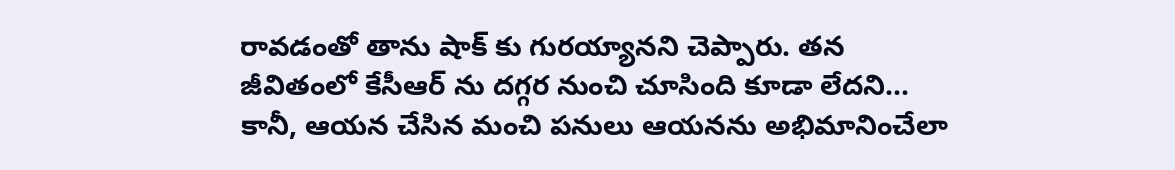రావడంతో తాను షాక్ కు గురయ్యానని చెప్పారు. తన జీవితంలో కేసీఆర్ ను దగ్గర నుంచి చూసింది కూడా లేదని... కానీ, ఆయన చేసిన మంచి పనులు ఆయనను అభిమానించేలా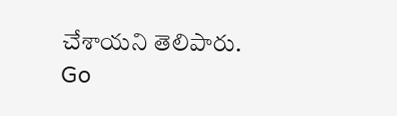చేశాయని తెలిపారు.
Go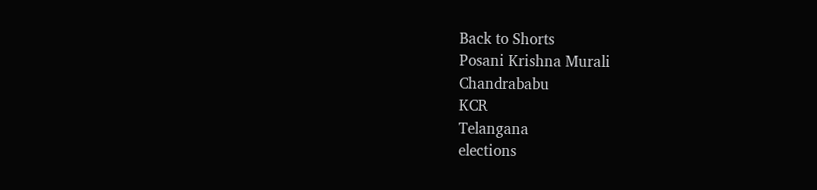Back to Shorts
Posani Krishna Murali
Chandrababu
KCR
Telangana
elections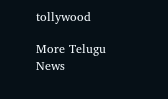tollywood

More Telugu News